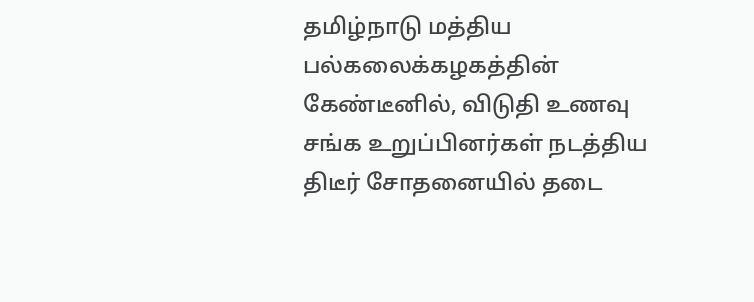தமிழ்நாடு மத்திய பல்கலைக்கழகத்தின் கேண்டீனில், விடுதி உணவு சங்க உறுப்பினர்கள் நடத்திய திடீர் சோதனையில் தடை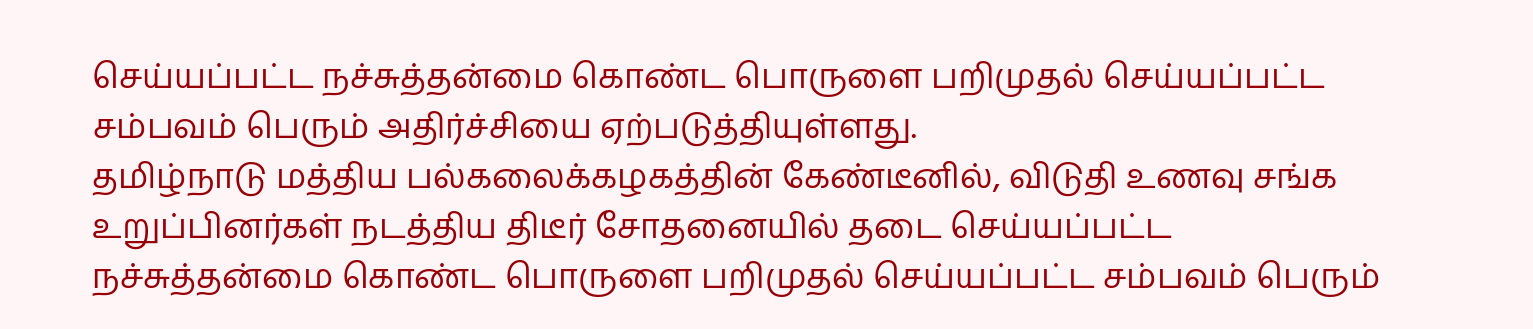செய்யப்பட்ட நச்சுத்தன்மை கொண்ட பொருளை பறிமுதல் செய்யப்பட்ட சம்பவம் பெரும் அதிர்ச்சியை ஏற்படுத்தியுள்ளது.
தமிழ்நாடு மத்திய பல்கலைக்கழகத்தின் கேண்டீனில், விடுதி உணவு சங்க உறுப்பினர்கள் நடத்திய திடீர் சோதனையில் தடை செய்யப்பட்ட நச்சுத்தன்மை கொண்ட பொருளை பறிமுதல் செய்யப்பட்ட சம்பவம் பெரும்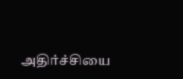அதிர்ச்சியை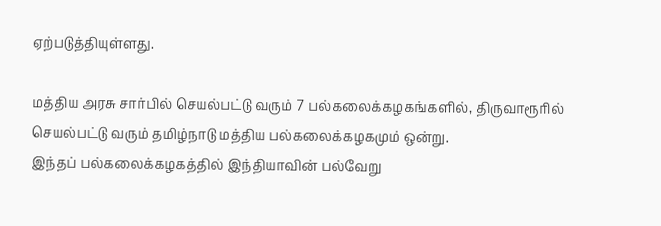ஏற்படுத்தியுள்ளது.

மத்திய அரசு சார்பில் செயல்பட்டு வரும் 7 பல்கலைக்கழகங்களில், திருவாரூரில் செயல்பட்டு வரும் தமிழ்நாடு மத்திய பல்கலைக்கழகமும் ஒன்று.
இந்தப் பல்கலைக்கழகத்தில் இந்தியாவின் பல்வேறு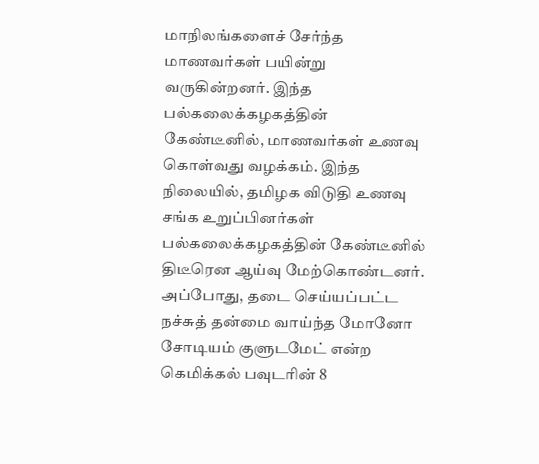மாநிலங்களைச் சேர்ந்த மாணவர்கள் பயின்று வருகின்றனர். இந்த பல்கலைக்கழகத்தின் கேண்டீனில், மாணவர்கள் உணவு கொள்வது வழக்கம். இந்த நிலையில், தமிழக விடுதி உணவு சங்க உறுப்பினர்கள் பல்கலைக்கழகத்தின் கேண்டீனில் திடீரென ஆய்வு மேற்கொண்டனர். அப்போது, தடை செய்யப்பட்ட நச்சுத் தன்மை வாய்ந்த மோனோ சோடியம் குளுடமேட் என்ற கெமிக்கல் பவுடரின் 8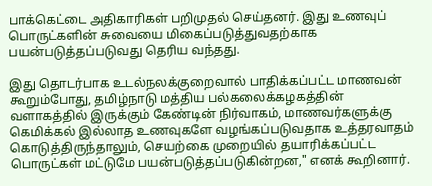பாக்கெட்டை அதிகாரிகள் பறிமுதல் செய்தனர். இது உணவுப் பொருட்களின் சுவையை மிகைப்படுத்துவதற்காக பயன்படுத்தப்படுவது தெரிய வந்தது.

இது தொடர்பாக உடல்நலக்குறைவால் பாதிக்கப்பட்ட மாணவன் கூறும்போது, தமிழ்நாடு மத்திய பல்கலைக்கழகத்தின் வளாகத்தில் இருக்கும் கேண்டின் நிர்வாகம், மாணவர்களுக்கு கெமிக்கல் இல்லாத உணவுகளே வழங்கப்படுவதாக உத்தரவாதம் கொடுத்திருந்தாலும், செயற்கை முறையில் தயாரிக்கப்பட்ட பொருட்கள் மட்டுமே பயன்படுத்தப்படுகின்றன," எனக் கூறினார்.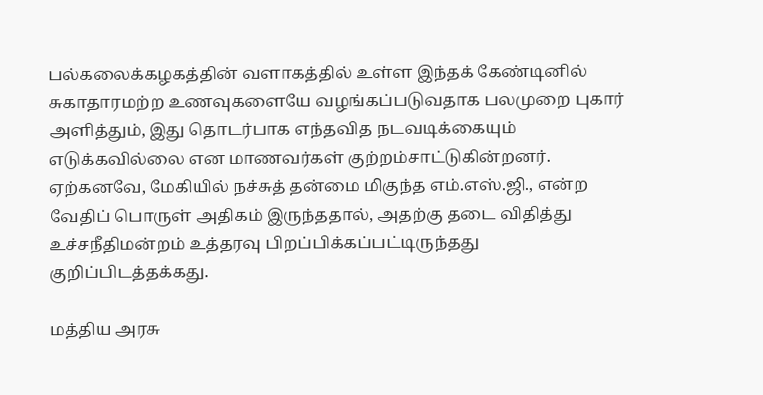பல்கலைக்கழகத்தின் வளாகத்தில் உள்ள இந்தக் கேண்டினில் சுகாதாரமற்ற உணவுகளையே வழங்கப்படுவதாக பலமுறை புகார் அளித்தும், இது தொடர்பாக எந்தவித நடவடிக்கையும் எடுக்கவில்லை என மாணவர்கள் குற்றம்சாட்டுகின்றனர்.
ஏற்கனவே, மேகியில் நச்சுத் தன்மை மிகுந்த எம்.எஸ்.ஜி., என்ற வேதிப் பொருள் அதிகம் இருந்ததால், அதற்கு தடை விதித்து உச்சநீதிமன்றம் உத்தரவு பிறப்பிக்கப்பட்டிருந்தது குறிப்பிடத்தக்கது.

மத்திய அரசு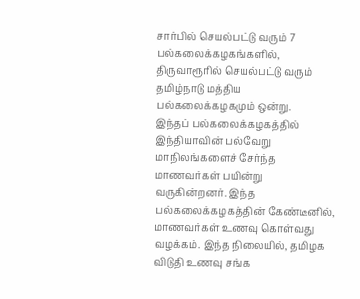சார்பில் செயல்பட்டு வரும் 7 பல்கலைக்கழகங்களில், திருவாரூரில் செயல்பட்டு வரும் தமிழ்நாடு மத்திய பல்கலைக்கழகமும் ஒன்று.
இந்தப் பல்கலைக்கழகத்தில் இந்தியாவின் பல்வேறு மாநிலங்களைச் சேர்ந்த மாணவர்கள் பயின்று வருகின்றனர். இந்த பல்கலைக்கழகத்தின் கேண்டீனில், மாணவர்கள் உணவு கொள்வது வழக்கம். இந்த நிலையில், தமிழக விடுதி உணவு சங்க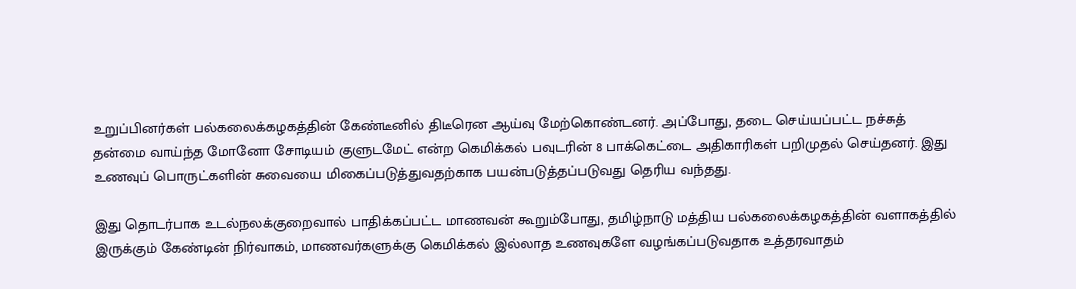உறுப்பினர்கள் பல்கலைக்கழகத்தின் கேண்டீனில் திடீரென ஆய்வு மேற்கொண்டனர். அப்போது, தடை செய்யப்பட்ட நச்சுத் தன்மை வாய்ந்த மோனோ சோடியம் குளுடமேட் என்ற கெமிக்கல் பவுடரின் 8 பாக்கெட்டை அதிகாரிகள் பறிமுதல் செய்தனர். இது உணவுப் பொருட்களின் சுவையை மிகைப்படுத்துவதற்காக பயன்படுத்தப்படுவது தெரிய வந்தது.

இது தொடர்பாக உடல்நலக்குறைவால் பாதிக்கப்பட்ட மாணவன் கூறும்போது, தமிழ்நாடு மத்திய பல்கலைக்கழகத்தின் வளாகத்தில் இருக்கும் கேண்டின் நிர்வாகம், மாணவர்களுக்கு கெமிக்கல் இல்லாத உணவுகளே வழங்கப்படுவதாக உத்தரவாதம்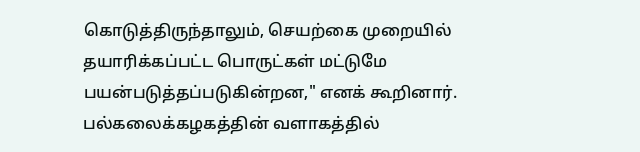கொடுத்திருந்தாலும், செயற்கை முறையில் தயாரிக்கப்பட்ட பொருட்கள் மட்டுமே பயன்படுத்தப்படுகின்றன," எனக் கூறினார்.
பல்கலைக்கழகத்தின் வளாகத்தில்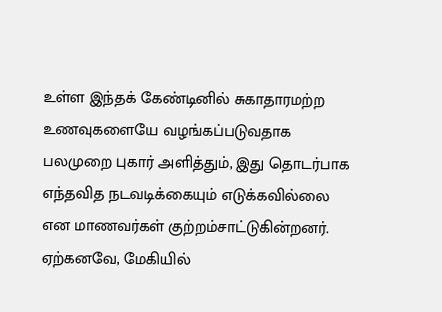உள்ள இந்தக் கேண்டினில் சுகாதாரமற்ற உணவுகளையே வழங்கப்படுவதாக பலமுறை புகார் அளித்தும், இது தொடர்பாக எந்தவித நடவடிக்கையும் எடுக்கவில்லை என மாணவர்கள் குற்றம்சாட்டுகின்றனர்.
ஏற்கனவே, மேகியில்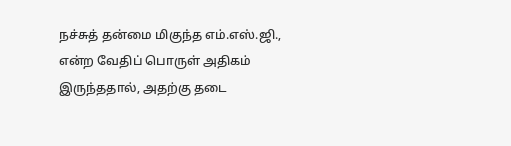நச்சுத் தன்மை மிகுந்த எம்.எஸ்.ஜி., என்ற வேதிப் பொருள் அதிகம் இருந்ததால், அதற்கு தடை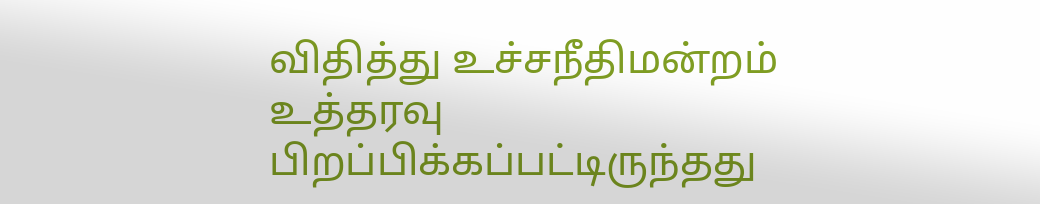விதித்து உச்சநீதிமன்றம் உத்தரவு பிறப்பிக்கப்பட்டிருந்தது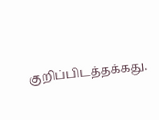குறிப்பிடத்தக்கது.